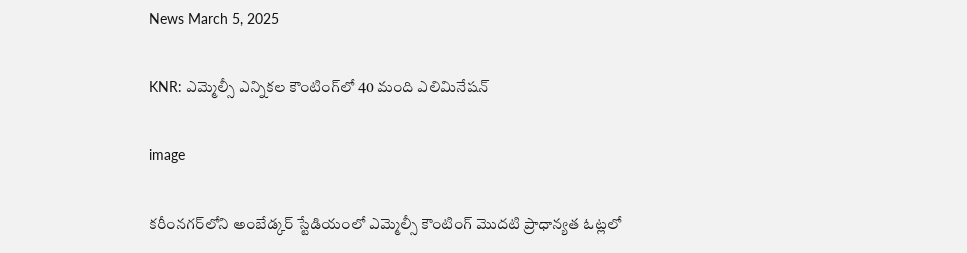News March 5, 2025

KNR: ఎమ్మెల్సీ ఎన్నికల కౌంటింగ్‌లో 40 మంది ఎలిమినేషన్

image

కరీంనగర్‌లోని అంబేడ్కర్ స్టేడియంలో ఎమ్మెల్సీ కౌంటింగ్ మొదటి ప్రాధాన్యత ఓట్లలో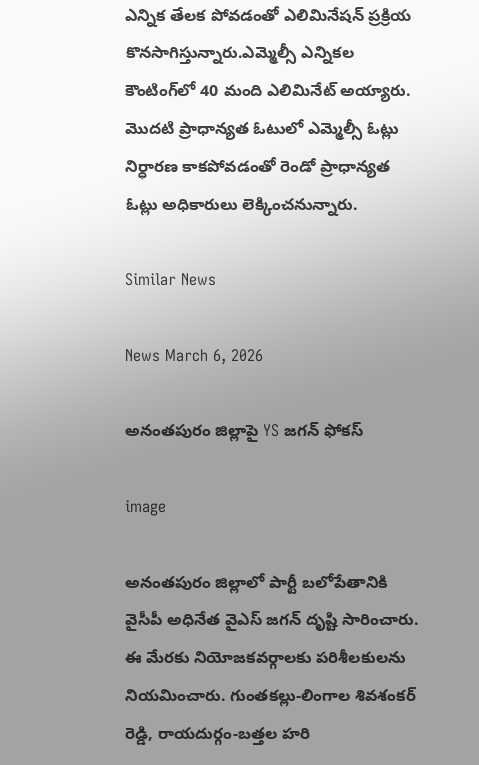ఎన్నిక తేలక పోవడంతో ఎలిమినేషన్ ప్రక్రియ కొనసాగిస్తున్నారు.ఎమ్మెల్సీ ఎన్నికల కౌంటింగ్‌లో 40 మంది ఎలిమినేట్ అయ్యారు. మొదటి ప్రాధాన్యత ఓటులో ఎమ్మెల్సీ ఓట్లు నిర్ధారణ కాకపోవడంతో రెండో ప్రాధాన్యత ఓట్లు అధికారులు లెక్కించనున్నారు.

Similar News

News March 6, 2026

అనంతపురం జిల్లాపై YS జగన్ ఫోకస్

image

అనంతపురం జిల్లాలో పార్టీ బలోపేతానికి వైసీపీ అధినేత వైఎస్ జగన్ దృష్టి సారించారు. ఈ మేరకు నియోజకవర్గాలకు పరిశీలకులను నియమించారు. గుంతకల్లు-లింగాల శివశంకర్ రెడ్డి, రాయదుర్గం-బత్తల హరి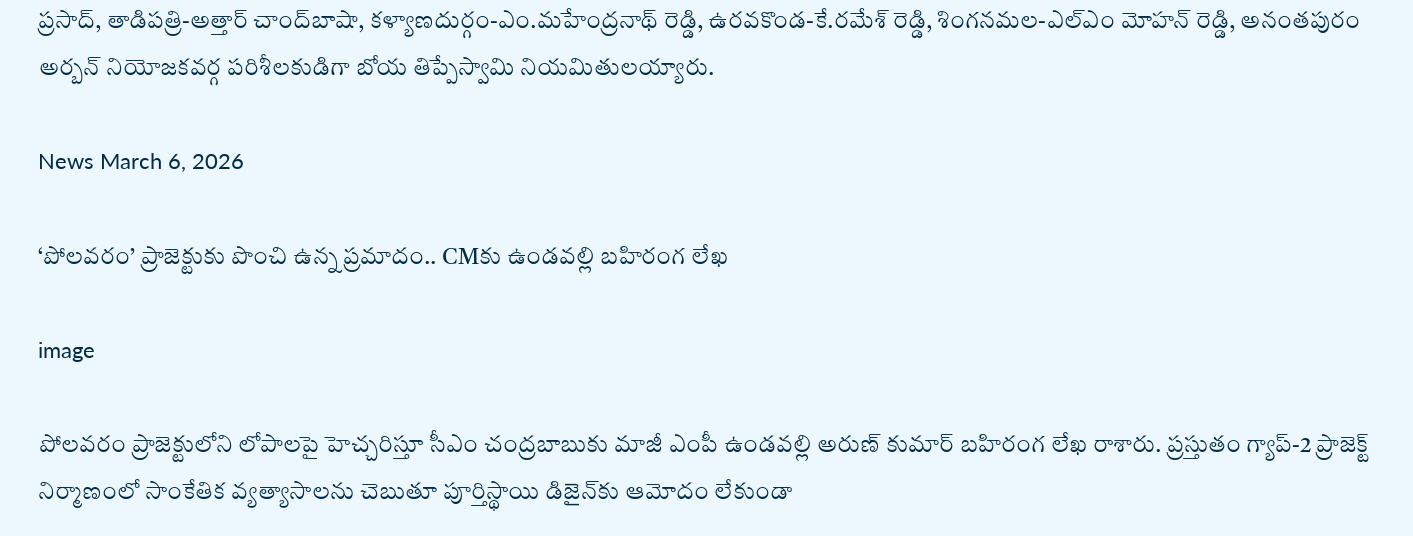ప్రసాద్, తాడిపత్రి-అత్తార్ చాంద్‌బాషా, కళ్యాణదుర్గం-ఎం.మహేంద్రనాథ్ రెడ్డి, ఉరవకొండ-కే.రమేశ్ రెడ్డి, శింగనమల-ఎల్ఎం మోహన్ రెడ్డి, అనంతపురం అర్బన్ నియోజకవర్గ పరిశీలకుడిగా బోయ తిప్పేస్వామి నియమితులయ్యారు.

News March 6, 2026

‘పోలవరం’ ప్రాజెక్టుకు పొంచి ఉన్న ప్రమాదం.. CMకు ఉండవల్లి బహిరంగ లేఖ

image

పోలవరం ప్రాజెక్టులోని లోపాలపై హెచ్చరిస్తూ సీఎం చంద్రబాబుకు మాజీ ఎంపీ ఉండవల్లి అరుణ్ కుమార్ బహిరంగ లేఖ రాశారు. ప్రస్తుతం గ్యాప్-2 ప్రాజెక్ట్ నిర్మాణంలో సాంకేతిక వ్యత్యాసాలను చెబుతూ పూర్తిస్థాయి డిజైన్‌కు ఆమోదం లేకుండా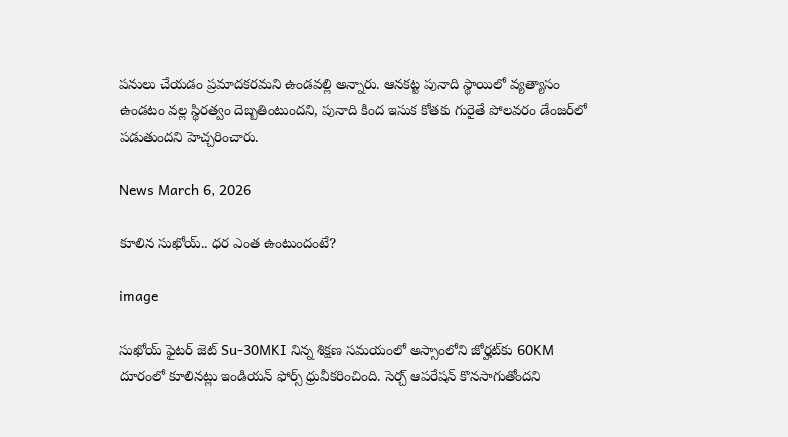పనులు చేయడం ప్రమాదకరమని ఉండవల్లి అన్నారు. ఆనకట్ట పునాది స్థాయిలో వ్యత్యాసం ఉండటం వల్ల స్థిరత్వం దెబ్బతింటుందని, పునాది కింద ఇసుక కోతకు గురైతే పోలవరం డేంజర్‌లో పడుతుందని హెచ్చరించారు.

News March 6, 2026

కూలిన సుఖోయ్.. ధర ఎంత ఉంటుందంటే?

image

సుఖోయ్ ఫైటర్ జెట్ Su-30MKI నిన్న శిక్షణ సమయంలో అస్సాంలోని జోర్హట్‌కు 60KM దూరంలో కూలినట్లు ఇండియన్ ఫోర్స్ ధ్రువీకరించింది. సెర్చ్ ఆపరేషన్ కొనసాగుతోందని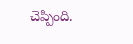చెప్పింది.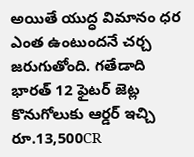అయితే యుద్ధ విమానం ధర ఎంత ఉంటుందనే చర్చ జరుగుతోంది. గతేడాది భారత్ 12 ఫైటర్ జెట్ల కొనుగోలుకు ఆర్డర్ ఇచ్చి రూ.13,500CR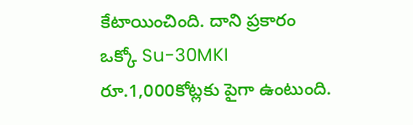కేటాయించింది. దాని ప్రకారం ఒక్కో Su-30MKI రూ.1,000కోట్లకు పైగా ఉంటుంది.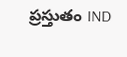ప్రస్తుతం IND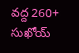వద్ద 260+ సుఖోయ్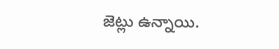జెట్లు ఉన్నాయి.